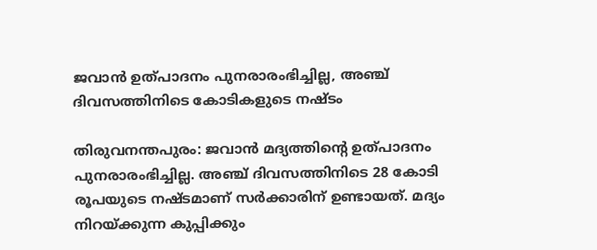ജവാന്‍ ഉത്പാദനം പുനരാരംഭിച്ചില്ല, അഞ്ച് ദിവസത്തിനിടെ കോടികളുടെ നഷ്ടം

തിരുവനന്തപുരം: ജവാന്‍ മദ്യത്തിൻ്റെ ഉത്പാദനം പുനരാരംഭിച്ചില്ല. അഞ്ച് ദിവസത്തിനിടെ 28 കോടി രൂപയുടെ നഷ്ടമാണ് സര്‍ക്കാരിന് ഉണ്ടായത്. മദ്യം നിറയ്ക്കുന്ന കുപ്പിക്കും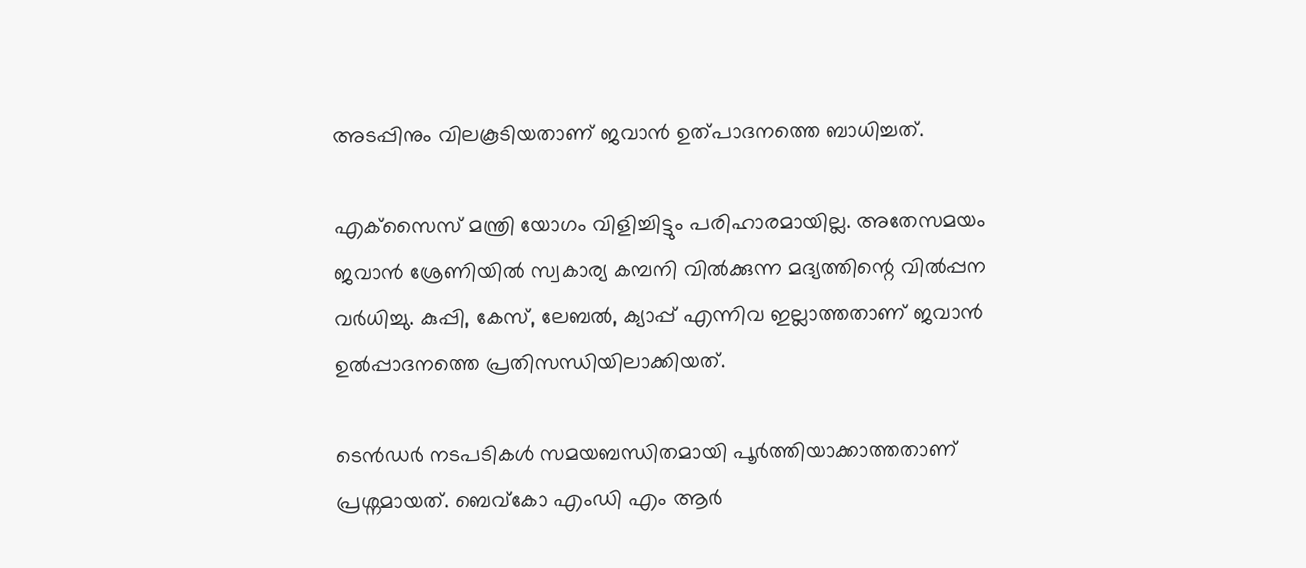അടപ്പിനും വിലകൂടിയതാണ് ജവാന്‍ ഉത്പാദനത്തെ ബാധിച്ചത്.

എക്‌സൈസ് മന്ത്രി യോഗം വിളിച്ചിട്ടും പരിഹാരമായില്ല. അതേസമയം ജവാന്‍ ശ്രേണിയില്‍ സ്വകാര്യ കമ്പനി വില്‍ക്കുന്ന മദ്യത്തിന്റെ വില്‍പ്പന വര്‍ധിച്ചു. കുപ്പി, കേസ്, ലേബല്‍, ക്യാപ്പ് എന്നിവ ഇല്ലാത്തതാണ് ജവാന്‍ ഉല്‍പ്പാദനത്തെ പ്രതിസന്ധിയിലാക്കിയത്.

ടെന്‍ഡര്‍ നടപടികള്‍ സമയബന്ധിതമായി പൂര്‍ത്തിയാക്കാത്തതാണ് പ്രശ്നമായത്. ബെവ്കോ എംഡി എം ആര്‍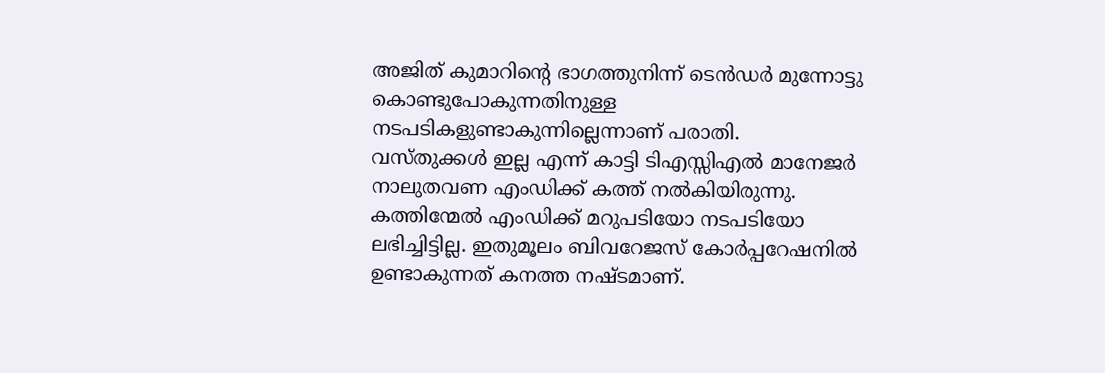അജിത് കുമാറിന്റെ ഭാഗത്തുനിന്ന് ടെന്‍ഡര്‍ മുന്നോട്ടു കൊണ്ടുപോകുന്നതിനുള്ള നടപടികളുണ്ടാകുന്നില്ലെന്നാണ് പരാതി.
വസ്തുക്കള്‍ ഇല്ല എന്ന് കാട്ടി ടിഎസ്സിഎല്‍ മാനേജര്‍ നാലുതവണ എംഡിക്ക് കത്ത് നല്‍കിയിരുന്നു. കത്തിന്മേല്‍ എംഡിക്ക് മറുപടിയോ നടപടിയോ ലഭിച്ചിട്ടില്ല. ഇതുമൂലം ബിവറേജസ് കോര്‍പ്പറേഷനില്‍ ഉണ്ടാകുന്നത് കനത്ത നഷ്ടമാണ്.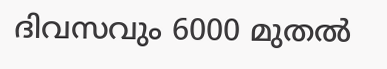ദിവസവും 6000 മുതല്‍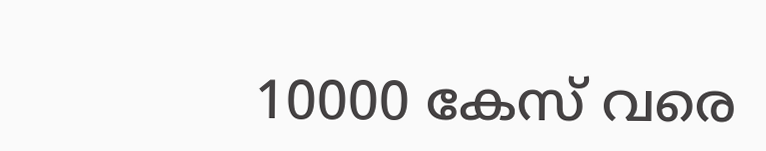10000 കേസ് വരെ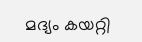മദ്യം കയറ്റി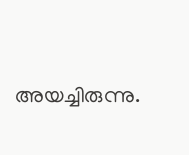അയച്ചിരുന്നു.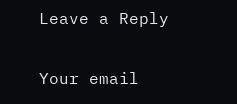Leave a Reply

Your email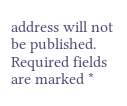address will not be published. Required fields are marked *